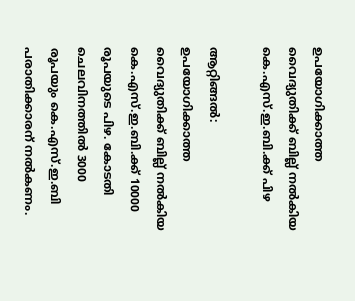ഉപയോഗിക്കാത്ത വൈദ്യുതിക്ക് ബില്ല് നൽകിയ കെ.എസ്.ഇ.ബി.ക്ക് പിഴ

ആറ്റിങ്ങൽ: ഉപയോഗിക്കാത്ത വൈദ്യുതിക്ക് ബില്ല് നൽകിയ കെ.എസ്.ഇ.ബി.ക്ക് 10000 രൂപയുടെ പിഴ. കോടതി ചെലവിനത്തിൽ 3000 രൂപയും കെ.എസ്.ഇ.ബി പരാതിക്കാരന് നൽകണം.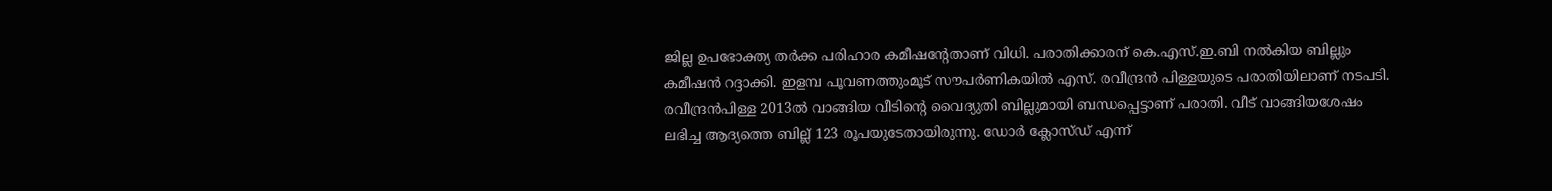ജില്ല ഉപഭോക്ത്യ തർക്ക പരിഹാര കമീഷന്റേതാണ് വിധി. പരാതിക്കാരന് കെ.എസ്.ഇ.ബി നൽകിയ ബില്ലും കമീഷൻ റദ്ദാക്കി. ഇളമ്പ പൂവണത്തുംമൂട് സൗപർണികയിൽ എസ്. രവീന്ദ്രൻ പിള്ളയുടെ പരാതിയിലാണ് നടപടി. രവീന്ദ്രൻപിള്ള 2013ൽ വാങ്ങിയ വീടിന്റെ വൈദ്യുതി ബില്ലുമായി ബന്ധപ്പെട്ടാണ് പരാതി. വീട് വാങ്ങിയശേഷം ലഭിച്ച ആദ്യത്തെ ബില്ല് 123 രൂപയുടേതായിരുന്നു. ഡോർ ക്ലോസ്‌ഡ് എന്ന്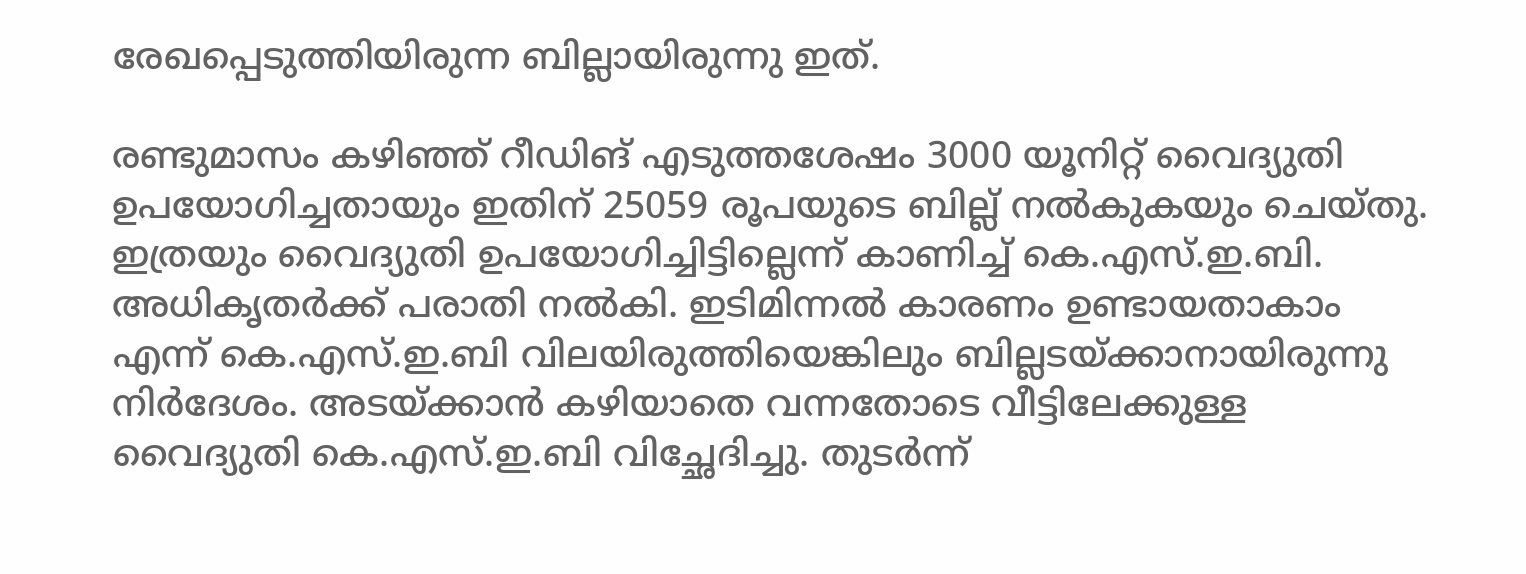രേഖപ്പെടുത്തിയിരുന്ന ബില്ലായിരുന്നു ഇത്.

രണ്ടുമാസം കഴിഞ്ഞ് റീഡിങ് എടുത്തശേഷം 3000 യൂനിറ്റ് വൈദ്യുതി ഉപയോഗിച്ചതായും ഇതിന് 25059 രൂപയുടെ ബില്ല് നൽകുകയും ചെയ്തു. ഇത്രയും വൈദ്യുതി ഉപയോഗിച്ചിട്ടില്ലെന്ന് കാണിച്ച് കെ.എസ്.ഇ.ബി. അധികൃതർക്ക് പരാതി നൽകി. ഇടിമിന്നൽ കാരണം ഉണ്ടായതാകാം എന്ന് കെ.എസ്.ഇ.ബി വിലയിരുത്തിയെങ്കിലും ബില്ലടയ്ക്കാനായിരുന്നു നിർദേശം. അടയ്ക്കാൻ കഴിയാതെ വന്നതോടെ വീട്ടിലേക്കുള്ള വൈദ്യുതി കെ.എസ്.ഇ.ബി വിച്ഛേദിച്ചു. തുടർന്ന്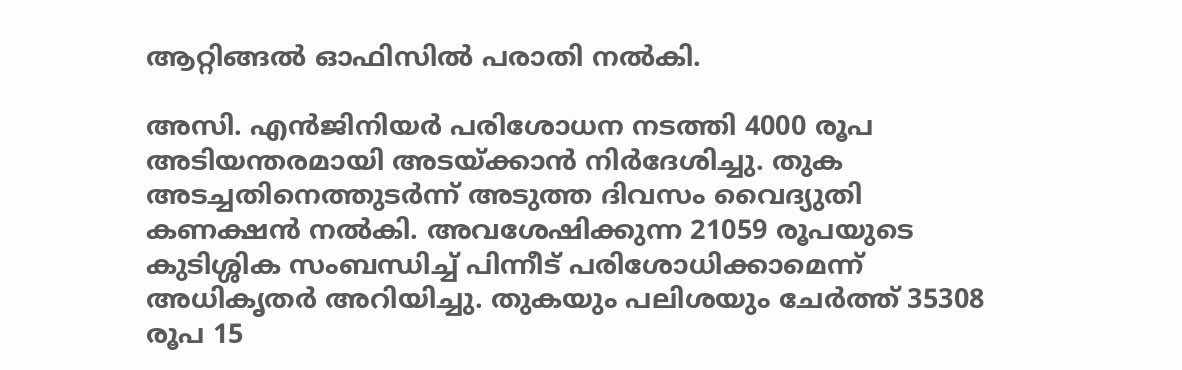ആറ്റിങ്ങൽ ഓഫിസിൽ പരാതി നൽകി.

അസി. എൻജിനിയർ പരിശോധന നടത്തി 4000 രൂപ അടിയന്തരമായി അടയ്ക്കാൻ നിർദേശിച്ചു. തുക അടച്ചതിനെത്തുടർന്ന് അടുത്ത ദിവസം വൈദ്യുതി കണക്ഷൻ നൽകി. അവശേഷിക്കുന്ന 21059 രൂപയുടെ കുടിശ്ശിക സംബന്ധിച്ച് പിന്നീട് പരിശോധിക്കാമെന്ന് അധികൃതർ അറിയിച്ചു. തുകയും പലിശയും ചേർത്ത് 35308 രൂപ 15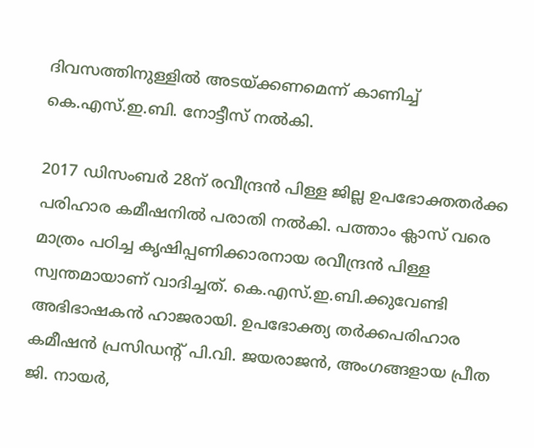ദിവസത്തിനുള്ളിൽ അടയ്ക്കണമെന്ന് കാണിച്ച് കെ.എസ്.ഇ.ബി. നോട്ടീസ് നൽകി.

2017 ഡിസംബർ 28ന് രവീന്ദ്രൻ പിള്ള ജില്ല ഉപഭോക്തതർക്ക പരിഹാര കമീഷനിൽ പരാതി നൽകി. പത്താം ക്ലാസ് വരെ മാത്രം പഠിച്ച കൃഷിപ്പണിക്കാരനായ രവീന്ദ്രൻ പിള്ള സ്വന്തമായാണ് വാദിച്ചത്. കെ.എസ്.ഇ.ബി.ക്കുവേണ്ടി അഭിഭാഷകൻ ഹാജരായി. ഉപഭോക്ത്യ തർക്കപരിഹാര കമീഷൻ പ്രസിഡന്‍റ് പി.വി. ജയരാജൻ, അംഗങ്ങളായ പ്രീത ജി. നായർ,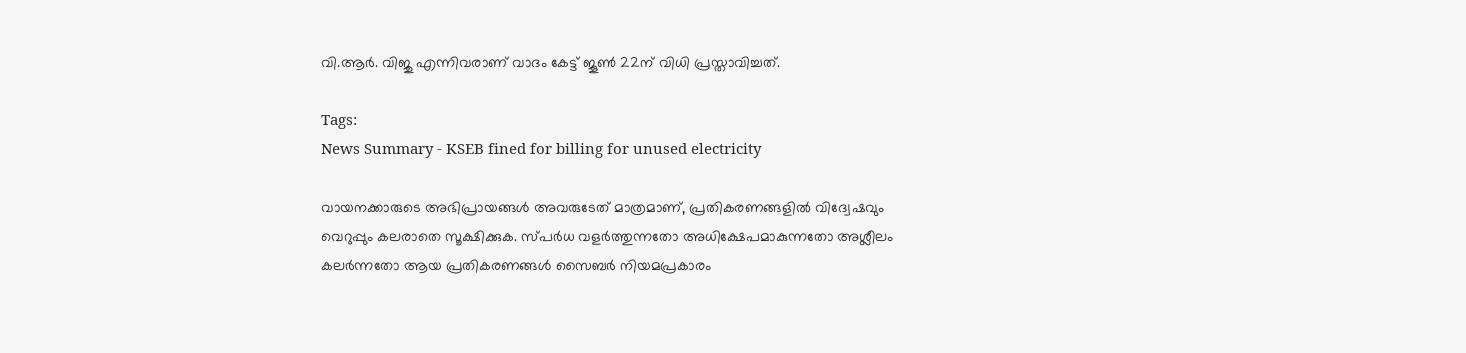വി.ആർ. വിജു എന്നിവരാണ് വാദം കേട്ട് ജൂൺ 22ന് വിധി പ്രസ്താവിച്ചത്.

Tags:
News Summary - KSEB fined for billing for unused electricity

വായനക്കാരുടെ അഭിപ്രായങ്ങള്‍ അവരുടേത് മാത്രമാണ്, പ്രതികരണങ്ങളിൽ വിദ്വേഷവും വെറുപ്പും കലരാതെ സൂക്ഷിക്കുക. സ്പർധ വളർത്തുന്നതോ അധിക്ഷേപമാകുന്നതോ അശ്ലീലം കലർന്നതോ ആയ പ്രതികരണങ്ങൾ സൈബർ നിയമപ്രകാരം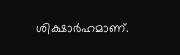ശിക്ഷാർഹമാണ്.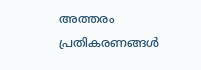അത്തരം പ്രതികരണങ്ങൾ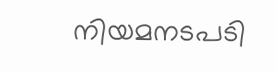നിയമനടപടി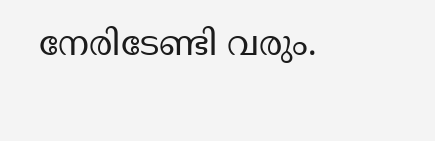നേരിടേണ്ടി വരും.